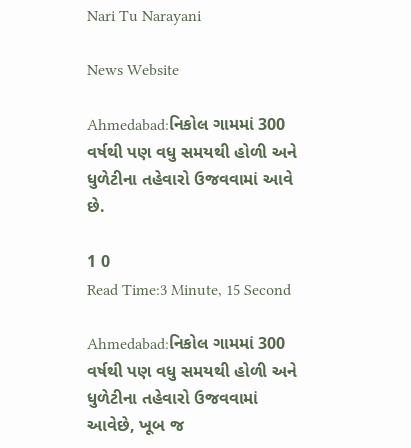Nari Tu Narayani

News Website

Ahmedabad:નિકોલ ગામમાં 300 વર્ષથી પણ વધુ સમયથી હોળી અને ધુળેટીના તહેવારો ઉજવવામાં આવે છે.

1 0
Read Time:3 Minute, 15 Second

Ahmedabad:નિકોલ ગામમાં 300 વર્ષથી પણ વધુ સમયથી હોળી અને ધુળેટીના તહેવારો ઉજવવામાં આવેછે, ખૂબ જ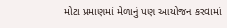મોટા પ્રમાણમાં મેળાનું પણ આયોજન કરવામાં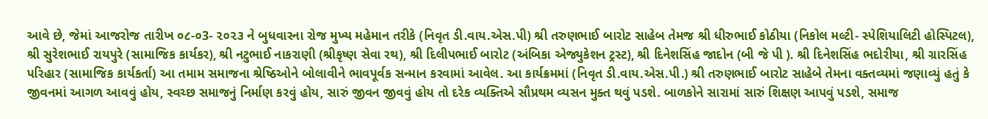આવે છે, જેમાં આજરોજ તારીખ ૦૮-૦3- ૨૦૨૩ ને બુધવારના રોજ મુખ્ય મહેમાન તરીકે (નિવૃત ડી.વાય.એસ.પી) શ્રી તરુણભાઈ બારોટ સાહેબ તેમજ શ્રી ધીરુભાઈ કોઠીયા (નિકોલ મલ્ટી- સ્પેશિયાલિટી હોસ્પિટલ), શ્રી સુરેશભાઈ રાયપુરે (સામાજિક કાર્યકર), શ્રી નટુભાઈ નાકરાણી (શ્રીકૃષ્ણ સેવા રથ), શ્રી દિલીપભાઈ બારોટ (અંબિકા એજ્યુકેશન ટ્રસ્ટ), શ્રી દિનેશસિંહ જાદોન (બી જે પી ). શ્રી દિનેશસિંહ ભદોરીયા, શ્રી ગ્રારસિંહ પરિહાર (સામાજિક કાર્યકર્તા) આ તમામ સમાજના શ્રેષ્ઠિઓને બોલાવીને ભાવપૂર્વક સન્માન કરવામાં આવેલ. આ કાર્યક્રમમાં (નિવૃત ડી.વાય.એસ.પી.) શ્રી તરુણભાઈ બારોટ સાહેબે તેમના વક્તવ્યમાં જણાવ્યું હતું કે જીવનમાં આગળ આવવું હોય, સ્વચ્છ સમાજનું નિર્માણ કરવું હોય, સારું જીવન જીવવું હોય તો દરેક વ્યક્તિએ સૌપ્રથમ વ્યસન મુક્ત થવું પડશે. બાળકોને સારામાં સારું શિક્ષણ આપવું પડશે, સમાજ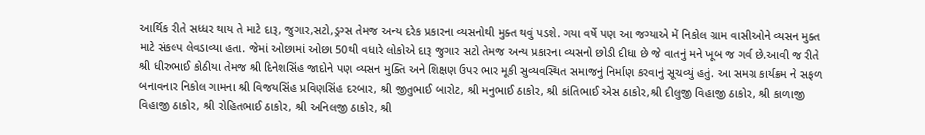આર્થિક રીતે સધ્ધર થાય તે માટે દારૂ, જુગાર,સટો,ડ્રગ્સ તેમજ અન્ય દરેક પ્રકારના વ્યસનોથી મુક્ત થવું પડશે. ગયા વર્ષે પણ આ જગ્યાએ મેં નિકોલ ગ્રામ વાસીઓને વ્યસન મુક્ત માટે સંકલ્પ લેવડાવ્યા હતા. જેમાં ઓછામાં ઓછા 50થી વધારે લોકોએ દારૂ જુગાર સટો તેમજ અન્ય પ્રકારના વ્યસનો છોડી દીધા છે જે વાતનું મને ખૂબ જ ગર્વ છે.આવી જ રીતે શ્રી ધીરુભાઈ કોઠીયા તેમજ શ્રી દિનેશસિંહ જાદોને પણ વ્યસન મુક્તિ અને શિક્ષણ ઉપર ભાર મૂકી સુવ્યવસ્થિત સમાજનું નિર્માણ કરવાનું સૂચવ્યું હતું. આ સમગ્ર કાર્યક્રમ ને સફળ બનાવનાર નિકોલ ગામના શ્રી વિજયસિંહ પ્રવિણસિંહ દરબાર, શ્રી જીતુભાઈ બારોટ, શ્રી મનુભાઈ ઠાકોર, શ્રી કાંતિભાઈ એસ ઠાકોર,શ્રી દીલુજી વિહાજી ઠાકોર, શ્રી કાળાજી વિહાજી ઠાકોર, શ્રી રોહિતભાઈ ઠાકોર, શ્રી અનિલજી ઠાકોર, શ્રી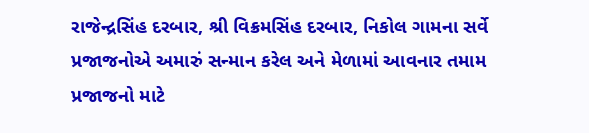રાજેન્દ્રસિંહ દરબાર, શ્રી વિક્રમસિંહ દરબાર, નિકોલ ગામના સર્વે પ્રજાજનોએ અમારું સન્માન કરેલ અને મેળામાં આવનાર તમામ પ્રજાજનો માટે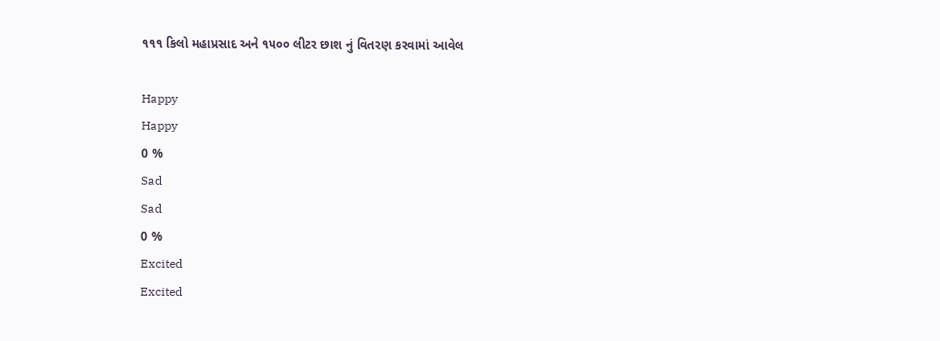૧૧૧ કિલો મહાપ્રસાદ અને ૧૫૦૦ લીટર છાશ નું વિતરણ કરવામાં આવેલ

Happy
Happy
0 %
Sad
Sad
0 %
Excited
Excited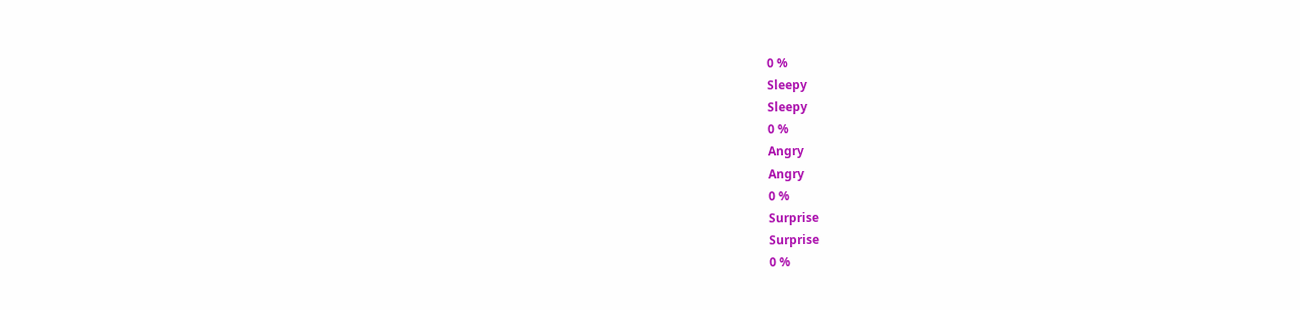0 %
Sleepy
Sleepy
0 %
Angry
Angry
0 %
Surprise
Surprise
0 %